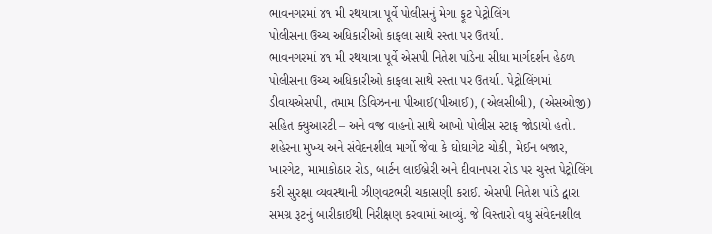ભાવનગરમાં ૪૧ મી રથયાત્રા પૂર્વે પોલીસનું મેગા ફૂટ પેટ્રોલિંગ
પોલીસના ઉચ્ચ અધિકારીઓ કાફલા સાથે રસ્તા પર ઉતર્યા.
ભાવનગરમાં ૪૧ મી રથયાત્રા પૂર્વે એસપી નિતેશ પાંડેના સીધા માર્ગદર્શન હેઠળ પોલીસના ઉચ્ચ અધિકારીઓ કાફલા સાથે રસ્તા પર ઉતર્યા. પેટ્રોલિંગમાં ડીવાયએસપી, તમામ ડિવિઝનના પીઆઈ(પીઆઈ), (એલસીબી), (એસઓજી) સહિત ક્યુઆરટી – અને વજ્ર વાહનો સાથે આખો પોલીસ સ્ટાફ જોડાયો હતો.
શહેરના મુખ્ય અને સંવેદનશીલ માર્ગો જેવા કે ઘોઘાગેટ ચોકી, મેઈન બજાર, ખારગેટ, મામાકોઠાર રોડ, બાર્ટન લાઈબ્રેરી અને દીવાનપરા રોડ પર ચુસ્ત પેટ્રોલિંગ કરી સુરક્ષા વ્યવસ્થાની ઝીણવટભરી ચકાસણી કરાઈ. એસપી નિતેશ પાંડે દ્વારા સમગ્ર રૂટનું બારીકાઈથી નિરીક્ષણ કરવામાં આવ્યું. જે વિસ્તારો વધુ સંવેદનશીલ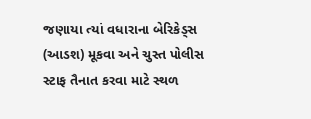જણાયા ત્યાં વધારાના બેરિકેડ્સ (આડશ) મૂકવા અને ચુસ્ત પોલીસ સ્ટાફ તૈનાત કરવા માટે સ્થળ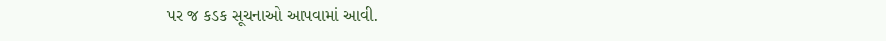પર જ કડક સૂચનાઓ આપવામાં આવી.